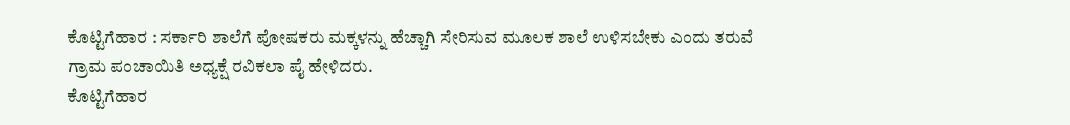ಕೊಟ್ಟಿಗೆಹಾರ : ಸರ್ಕಾರಿ ಶಾಲೆಗೆ ಪೋಷಕರು ಮಕ್ಕಳನ್ನು ಹೆಚ್ಚಾಗಿ ಸೇರಿಸುವ ಮೂಲಕ ಶಾಲೆ ಉಳಿಸಬೇಕು ಎಂದು ತರುವೆ ಗ್ರಾಮ ಪಂಚಾಯಿತಿ ಅಧ್ಯಕ್ಷೆ ರವಿಕಲಾ ಪೈ ಹೇಳಿದರು.
ಕೊಟ್ಟಿಗೆಹಾರ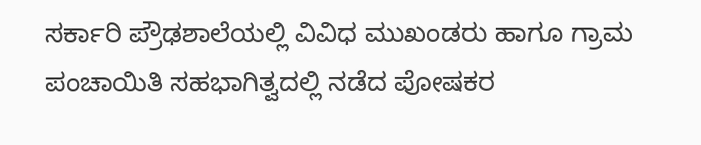ಸರ್ಕಾರಿ ಪ್ರೌಢಶಾಲೆಯಲ್ಲಿ ವಿವಿಧ ಮುಖಂಡರು ಹಾಗೂ ಗ್ರಾಮ ಪಂಚಾಯಿತಿ ಸಹಭಾಗಿತ್ವದಲ್ಲಿ ನಡೆದ ಪೋಷಕರ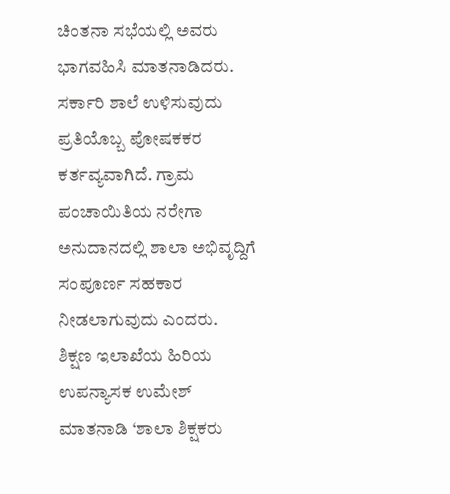ಚಿಂತನಾ ಸಭೆಯಲ್ಲಿ ಅವರು ಭಾಗವಹಿಸಿ ಮಾತನಾಡಿದರು.
ಸರ್ಕಾರಿ ಶಾಲೆ ಉಳಿಸುವುದು ಪ್ರತಿಯೊಬ್ಬ ಪೋಷಕಕರ ಕರ್ತವ್ಯವಾಗಿದೆ. ಗ್ರಾಮ ಪಂಚಾಯಿತಿಯ ನರೇಗಾ ಅನುದಾನದಲ್ಲಿ ಶಾಲಾ ಅಭಿವೃದ್ದಿಗೆ ಸಂಪೂರ್ಣ ಸಹಕಾರ ನೀಡಲಾಗುವುದು ಎಂದರು.
ಶಿಕ್ಷಣ ಇಲಾಖೆಯ ಹಿರಿಯ ಉಪನ್ಯಾಸಕ ಉಮೇಶ್ ಮಾತನಾಡಿ ‘ಶಾಲಾ ಶಿಕ್ಷಕರು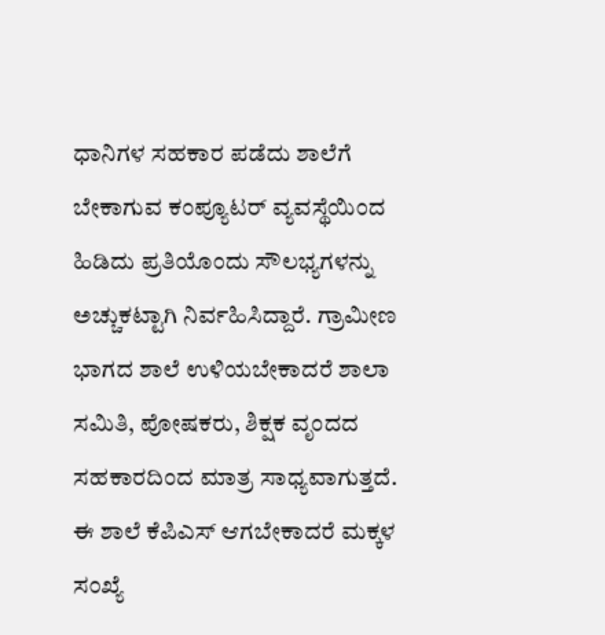ಧಾನಿಗಳ ಸಹಕಾರ ಪಡೆದು ಶಾಲೆಗೆ ಬೇಕಾಗುವ ಕಂಪ್ಯೂಟರ್ ವ್ಯವಸ್ಥೆಯಿಂದ ಹಿಡಿದು ಪ್ರತಿಯೊಂದು ಸೌಲಭ್ಯಗಳನ್ನು ಅಚ್ಚುಕಟ್ಟಾಗಿ ನಿರ್ವಹಿಸಿದ್ದಾರೆ. ಗ್ರಾಮೀಣ ಭಾಗದ ಶಾಲೆ ಉಳಿಯಬೇಕಾದರೆ ಶಾಲಾ ಸಮಿತಿ, ಪೋಷಕರು, ಶಿಕ್ಷಕ ವೃಂದದ ಸಹಕಾರದಿಂದ ಮಾತ್ರ ಸಾಧ್ಯವಾಗುತ್ತದೆ. ಈ ಶಾಲೆ ಕೆಪಿಎಸ್ ಆಗಬೇಕಾದರೆ ಮಕ್ಕಳ ಸಂಖ್ಯೆ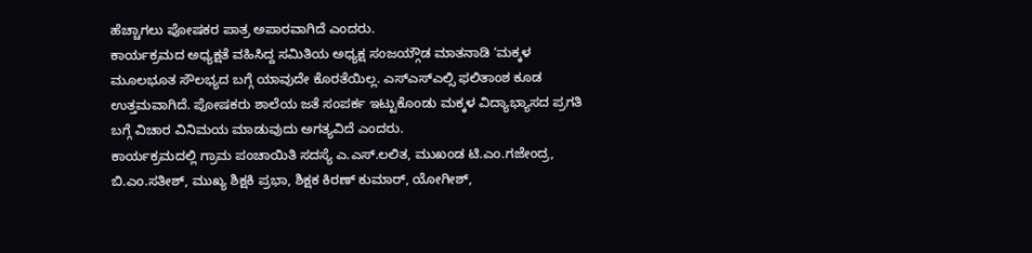ಹೆಚ್ಚಾಗಲು ಪೋಷಕರ ಪಾತ್ರ ಅಪಾರವಾಗಿದೆ ಎಂದರು.
ಕಾರ್ಯಕ್ರಮದ ಅಧ್ಯಕ್ಷತೆ ವಹಿಸಿದ್ದ ಸಮಿತಿಯ ಅಧ್ಯಕ್ಷ ಸಂಜಯ್ಗೌಡ ಮಾತನಾಡಿ ‘ಮಕ್ಕಳ ಮೂಲಭೂತ ಸೌಲಭ್ಯದ ಬಗ್ಗೆ ಯಾವುದೇ ಕೊರತೆಯಿಲ್ಲ. ಎಸ್ಎಸ್ಎಲ್ಸಿ ಫಲಿತಾಂಶ ಕೂಡ ಉತ್ತಮವಾಗಿದೆ. ಪೋಷಕರು ಶಾಲೆಯ ಜತೆ ಸಂಪರ್ಕ ಇಟ್ಟುಕೊಂಡು ಮಕ್ಕಳ ವಿದ್ಯಾಭ್ಯಾಸದ ಪ್ರಗತಿ ಬಗ್ಗೆ ವಿಚಾರ ವಿನಿಮಯ ಮಾಡುವುದು ಅಗತ್ಯವಿದೆ ಎಂದರು.
ಕಾರ್ಯಕ್ರಮದಲ್ಲಿ ಗ್ರಾಮ ಪಂಚಾಯಿತಿ ಸದಸ್ಯೆ ಎ.ಎಸ್.ಲಲಿತ, ಮುಖಂಡ ಟಿ.ಎಂ.ಗಜೇಂದ್ರ, ಬಿ.ಎಂ.ಸತೀಶ್, ಮುಖ್ಯ ಶಿಕ್ಷಕಿ ಪ್ರಭಾ, ಶಿಕ್ಷಕ ಕಿರಣ್ ಕುಮಾರ್, ಯೋಗೀಶ್,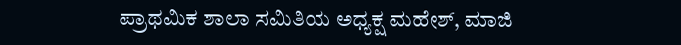ಪ್ರಾಥಮಿಕ ಶಾಲಾ ಸಮಿತಿಯ ಅಧ್ಯಕ್ಷ ಮಹೇಶ್, ಮಾಜಿ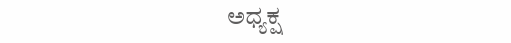ಅಧ್ಯಕ್ಷ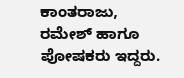ಕಾಂತರಾಜು, ರಮೇಶ್ ಹಾಗೂ ಪೋಷಕರು ಇದ್ದರು.